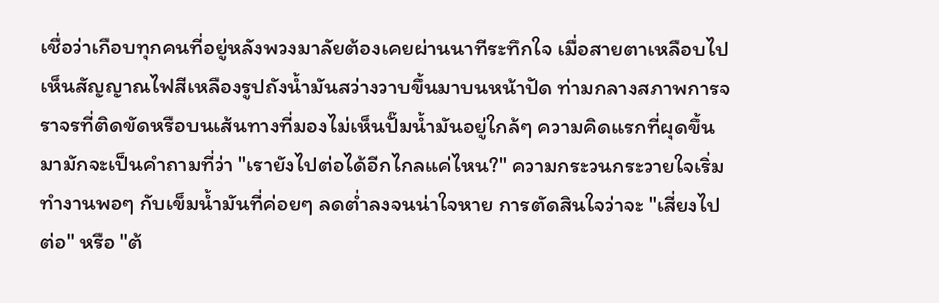เชื่อว่าเกือบทุกคนที่อยู่หลังพวงมาลัยต้องเคยผ่านนาทีระทึกใจ เมื่อสายตาเหลือบไปเห็นสัญญาณไฟสีเหลืองรูปถังน้ำมันสว่างวาบขึ้นมาบนหน้าปัด ท่ามกลางสภาพการจราจรที่ติดขัดหรือบนเส้นทางที่มองไม่เห็นปั๊มน้ำมันอยู่ใกล้ๆ ความคิดแรกที่ผุดขึ้นมามักจะเป็นคำถามที่ว่า "เรายังไปต่อได้อีกไกลแค่ไหน?" ความกระวนกระวายใจเริ่มทำงานพอๆ กับเข็มน้ำมันที่ค่อยๆ ลดต่ำลงจนน่าใจหาย การตัดสินใจว่าจะ "เสี่ยงไปต่อ" หรือ "ต้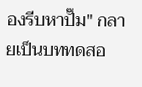องรีบหาปั๊ม" กลายเป็นบททดสอ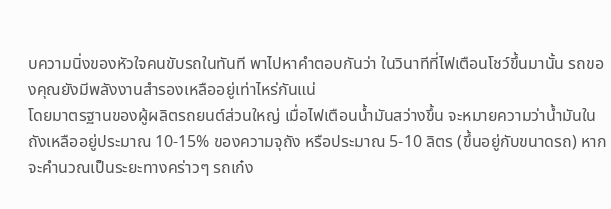บความนิ่งของหัวใจคนขับรถในทันที พาไปหาคำตอบกันว่า ในวินาทีที่ไฟเตือนโชว์ขึ้นมานั้น รถของคุณยังมีพลังงานสำรองเหลืออยู่เท่าไหร่กันแน่
โดยมาตรฐานของผู้ผลิตรถยนต์ส่วนใหญ่ เมื่อไฟเตือนน้ำมันสว่างขึ้น จะหมายความว่าน้ำมันในถังเหลืออยู่ประมาณ 10-15% ของความจุถัง หรือประมาณ 5-10 ลิตร (ขึ้นอยู่กับขนาดรถ) หากจะคำนวณเป็นระยะทางคร่าวๆ รถเก๋ง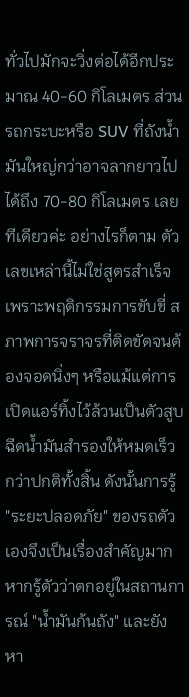ทั่วไปมักจะวิ่งต่อได้อีกประมาณ 40-60 กิโลเมตร ส่วนรถกระบะหรือ SUV ที่ถังน้ำมันใหญ่กว่าอาจลากยาวไปได้ถึง 70-80 กิโลเมตร เลยทีเดียวค่ะ อย่างไรก็ตาม ตัวเลขเหล่านี้ไม่ใช่สูตรสำเร็จ เพราะพฤติกรรมการขับขี่ สภาพการจราจรที่ติดขัดจนต้องจอดนิ่งๆ หรือแม้แต่การเปิดแอร์ทิ้งไว้ล้วนเป็นตัวสูบฉีดน้ำมันสำรองให้หมดเร็วกว่าปกติทั้งสิ้น ดังนั้นการรู้ "ระยะปลอดภัย" ของรถตัวเองจึงเป็นเรื่องสำคัญมาก
หากรู้ตัวว่าตกอยู่ในสถานการณ์ "น้ำมันก้นถัง" และยังหา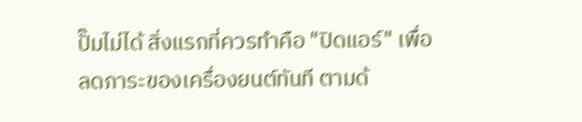ปั๊มไม่ได้ สิ่งแรกที่ควรทำคือ "ปิดแอร์" เพื่อลดภาระของเครื่องยนต์ทันที ตามด้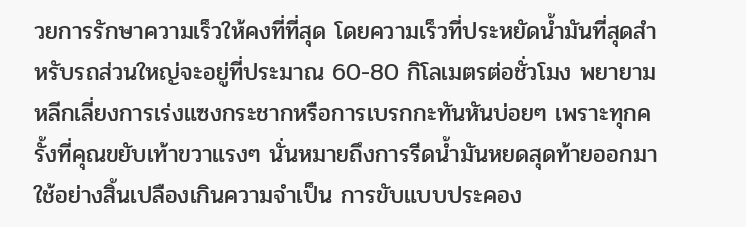วยการรักษาความเร็วให้คงที่ที่สุด โดยความเร็วที่ประหยัดน้ำมันที่สุดสำหรับรถส่วนใหญ่จะอยู่ที่ประมาณ 60-80 กิโลเมตรต่อชั่วโมง พยายามหลีกเลี่ยงการเร่งแซงกระชากหรือการเบรกกะทันหันบ่อยๆ เพราะทุกครั้งที่คุณขยับเท้าขวาแรงๆ นั่นหมายถึงการรีดน้ำมันหยดสุดท้ายออกมาใช้อย่างสิ้นเปลืองเกินความจำเป็น การขับแบบประคอง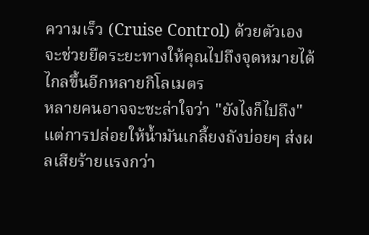ความเร็ว (Cruise Control) ด้วยตัวเองจะช่วยยืดระยะทางให้คุณไปถึงจุดหมายได้ไกลขึ้นอีกหลายกิโลเมตร
หลายคนอาจจะชะล่าใจว่า "ยังไงก็ไปถึง" แต่การปล่อยให้น้ำมันเกลี้ยงถังบ่อยๆ ส่งผลเสียร้ายแรงกว่า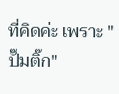ที่คิดค่ะ เพราะ "ปั๊มติ๊ก"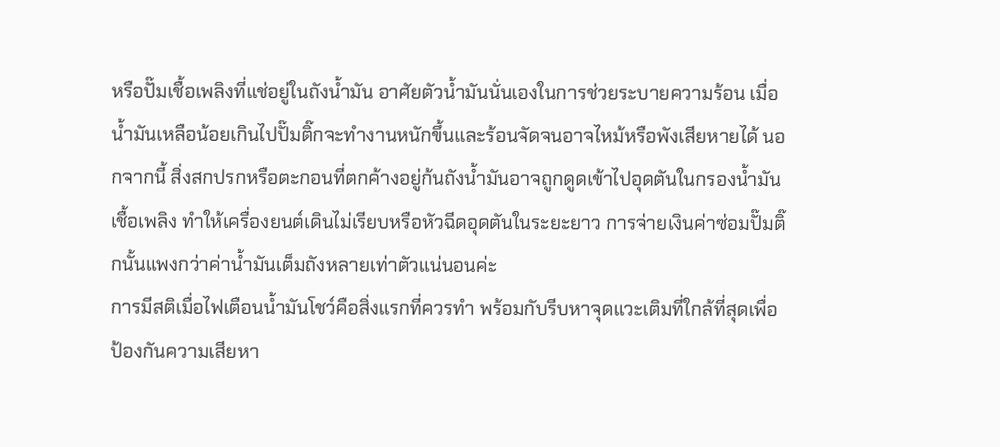หรือปั๊มเชื้อเพลิงที่แช่อยู่ในถังน้ำมัน อาศัยตัวน้ำมันนั่นเองในการช่วยระบายความร้อน เมื่อน้ำมันเหลือน้อยเกินไปปั๊มติ๊กจะทำงานหนักขึ้นและร้อนจัดจนอาจไหม้หรือพังเสียหายได้ นอกจากนี้ สิ่งสกปรกหรือตะกอนที่ตกค้างอยู่ก้นถังน้ำมันอาจถูกดูดเข้าไปอุดตันในกรองน้ำมันเชื้อเพลิง ทำให้เครื่องยนต์เดินไม่เรียบหรือหัวฉีดอุดตันในระยะยาว การจ่ายเงินค่าซ่อมปั๊มติ๊กนั้นแพงกว่าค่าน้ำมันเต็มถังหลายเท่าตัวแน่นอนค่ะ
การมีสติเมื่อไฟเตือนน้ำมันโชว์คือสิ่งแรกที่ควรทำ พร้อมกับรีบหาจุดแวะเติมที่ใกล้ที่สุดเพื่อป้องกันความเสียหา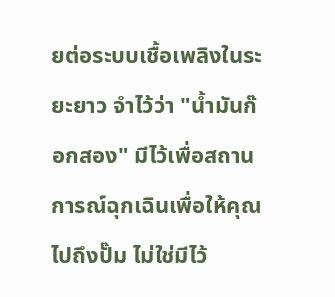ยต่อระบบเชื้อเพลิงในระยะยาว จำไว้ว่า "น้ำมันก๊อกสอง" มีไว้เพื่อสถานการณ์ฉุกเฉินเพื่อให้คุณไปถึงปั๊ม ไม่ใช่มีไว้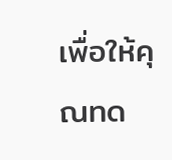เพื่อให้คุณทด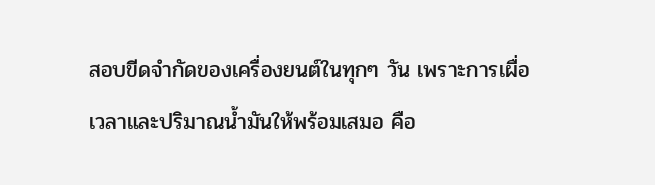สอบขีดจำกัดของเครื่องยนต์ในทุกๆ วัน เพราะการเผื่อเวลาและปริมาณน้ำมันให้พร้อมเสมอ คือ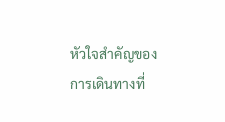หัวใจสำคัญของการเดินทางที่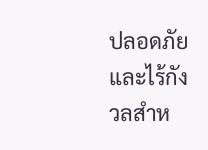ปลอดภัยและไร้กังวลสำห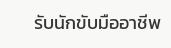รับนักขับมืออาชีพ